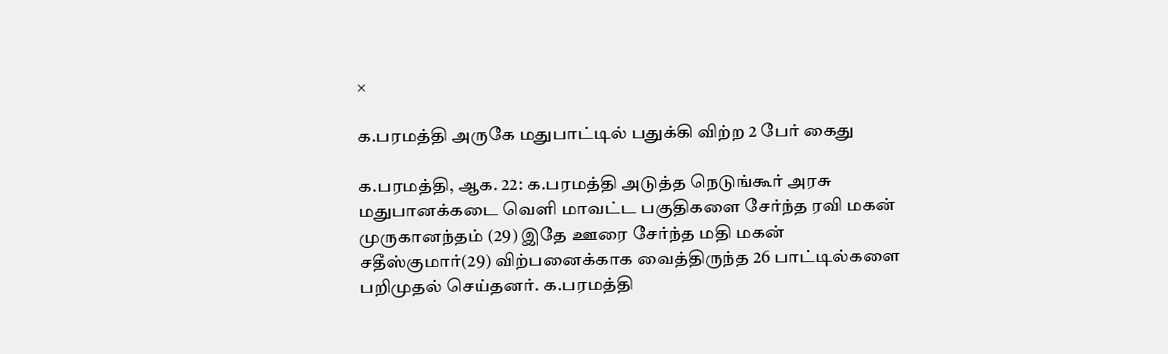×

க.பரமத்தி அருகே மதுபாட்டில் பதுக்கி விற்ற 2 பேர் கைது

க.பரமத்தி, ஆக. 22: க.பரமத்தி அடுத்த நெடுங்கூர் அரசு மதுபானக்கடை வெளி மாவட்ட பகுதிகளை சேர்ந்த ரவி மகன் முருகானந்தம் (29) இதே ஊரை சேர்ந்த மதி மகன் சதீஸ்குமார்(29) விற்பனைக்காக வைத்திருந்த 26 பாட்டில்களை பறிமுதல் செய்தனர். க.பரமத்தி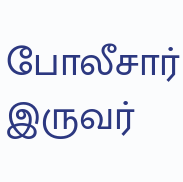போலீசார் இருவர்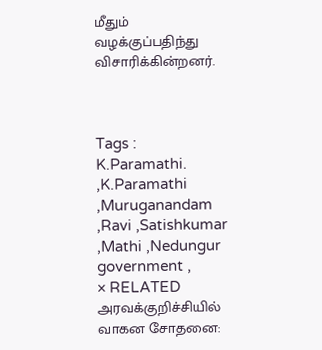மீதும் வழக்குப்பதிந்து விசாரிக்கின்றனர்.



Tags : K.Paramathi. ,K.Paramathi ,Muruganandam ,Ravi ,Satishkumar ,Mathi ,Nedungur government ,
× RELATED அரவக்குறிச்சியில் வாகன சோதனை: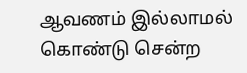ஆவணம் இல்லாமல் கொண்டு சென்ற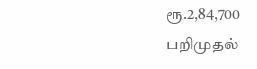ரூ.2,84,700 பறிமுதல்